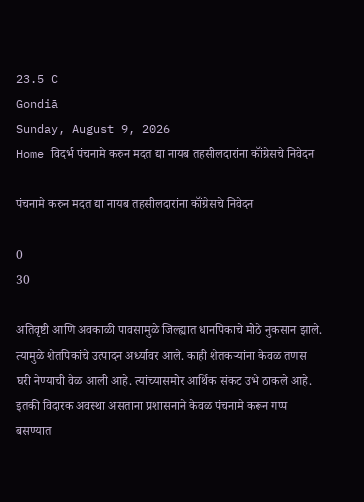23.5 C
Gondiā
Sunday, August 9, 2026
Home विदर्भ पंचनामे करुन मदत द्या नायब तहसीलदारांना कॉंग्रेसचे निवेदन

पंचनामे करुन मदत द्या नायब तहसीलदारांना कॉंग्रेसचे निवेदन

0
30

अतिवृष्टी आणि अवकाळी पावसामुळे जिल्ह्यात धानपिकाचे मोठे नुकसान झाले. त्यामुळे शेतपिकांचे उत्पादन अर्ध्यावर आले. काही शेतकऱ्यांना केवळ तणस घरी नेण्याची वेळ आली आहे. त्यांच्यासमोर आर्थिक संकट उभे ठाकले आहे. इतकी विदारक अवस्था असताना प्रशासनाने केवळ पंचनामे करून गप्प बसण्यात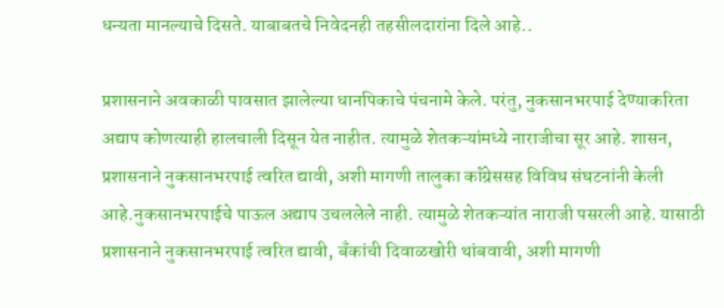धन्यता मानल्याचे दिसते. याबाबतचे निवेदनही तहसीलदारांना दिले आहे..

प्रशासनाने अवकाळी पावसात झालेल्या धानपिकाचे पंचनामे केले. परंतु, नुकसानभरपाई देण्याकरिता अद्याप कोणत्याही हालचाली दिसून येत नाहीत. त्यामुळे शेतकऱ्यांमध्ये नाराजीचा सूर आहे. शासन, प्रशासनाने नुकसानभरपाई त्वरित द्यावी, अशी मागणी तालुका कॉंग्रेससह विविध संघटनांनी केली आहे.नुकसानभरपाईचे पाऊल अद्याप उचललेले नाही. त्यामुळे शेतकऱ्यांत नाराजी पसरली आहे. यासाठी प्रशासनाने नुकसानभरपाई त्वरित द्यावी, बॅंकांची दिवाळखोरी थांबवावी, अशी मागणी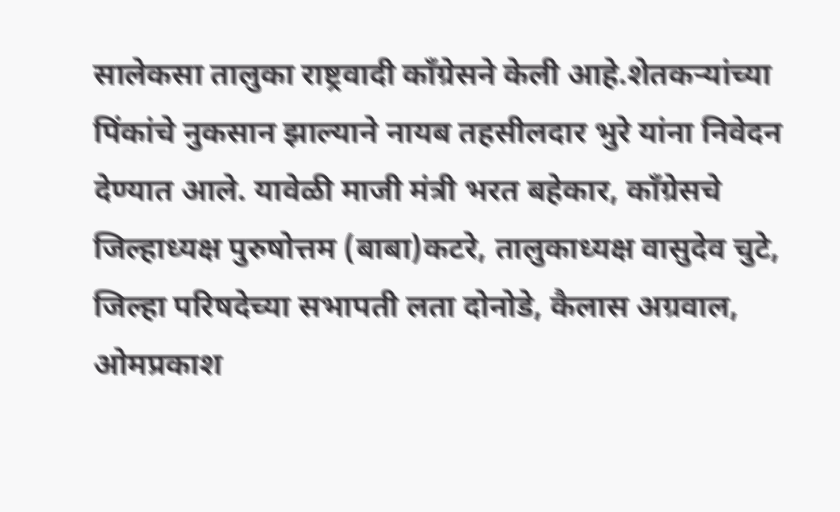सालेकसा तालुका राष्ट्रवादी कॉंग्रेसने केली आहे.शेतकऱ्यांच्या पिंकांचे नुकसान झाल्याने नायब तहसीलदार भुरे यांना निवेदन देण्यात आले. यावेळी माजी मंत्री भरत बहेकार, कॉंग्रेसचे जिल्हाध्यक्ष पुरुषोत्तम (बाबा)कटरे, तालुकाध्यक्ष वासुदेव चुटे, जिल्हा परिषदेच्या सभापती लता दोनोडे, कैलास अग्रवाल, ओमप्रकाश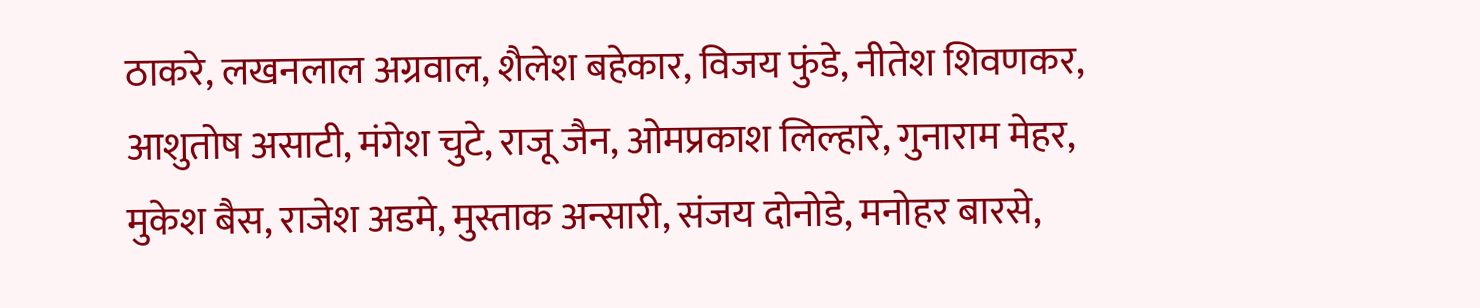ठाकरे, लखनलाल अग्रवाल, शैलेश बहेकार, विजय फुंडे, नीतेश शिवणकर, आशुतोष असाटी, मंगेश चुटे, राजू जैन, ओमप्रकाश लिल्हारे, गुनाराम मेहर, मुकेश बैस, राजेश अडमे, मुस्ताक अन्सारी, संजय दोनोडे, मनोहर बारसे,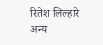रितेश लिल्हारे अन्य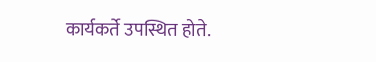कार्यकर्ते उपस्थित होते.